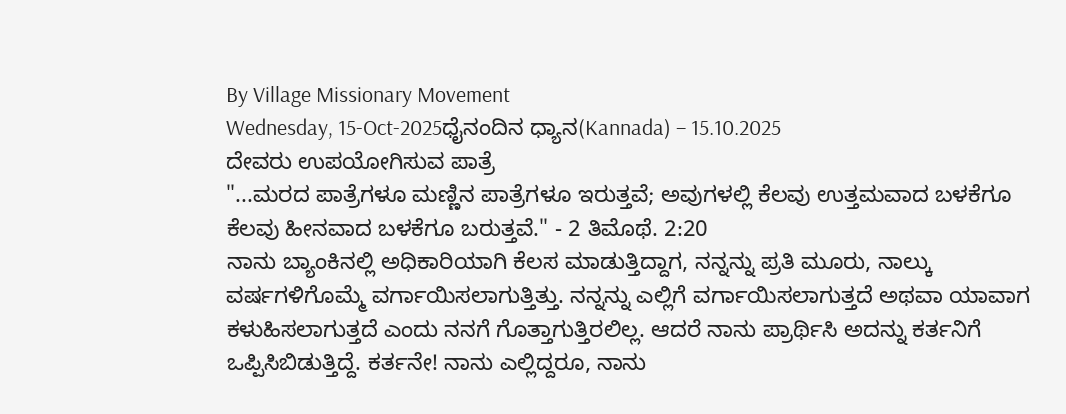By Village Missionary Movement
Wednesday, 15-Oct-2025ಧೈನಂದಿನ ಧ್ಯಾನ(Kannada) – 15.10.2025
ದೇವರು ಉಪಯೋಗಿಸುವ ಪಾತ್ರೆ
"...ಮರದ ಪಾತ್ರೆಗಳೂ ಮಣ್ಣಿನ ಪಾತ್ರೆಗಳೂ ಇರುತ್ತವೆ; ಅವುಗಳಲ್ಲಿ ಕೆಲವು ಉತ್ತಮವಾದ ಬಳಕೆಗೂ ಕೆಲವು ಹೀನವಾದ ಬಳಕೆಗೂ ಬರುತ್ತವೆ." - 2 ತಿಮೊಥೆ. 2:20
ನಾನು ಬ್ಯಾಂಕಿನಲ್ಲಿ ಅಧಿಕಾರಿಯಾಗಿ ಕೆಲಸ ಮಾಡುತ್ತಿದ್ದಾಗ, ನನ್ನನ್ನು ಪ್ರತಿ ಮೂರು, ನಾಲ್ಕು ವರ್ಷಗಳಿಗೊಮ್ಮೆ ವರ್ಗಾಯಿಸಲಾಗುತ್ತಿತ್ತು. ನನ್ನನ್ನು ಎಲ್ಲಿಗೆ ವರ್ಗಾಯಿಸಲಾಗುತ್ತದೆ ಅಥವಾ ಯಾವಾಗ ಕಳುಹಿಸಲಾಗುತ್ತದೆ ಎಂದು ನನಗೆ ಗೊತ್ತಾಗುತ್ತಿರಲಿಲ್ಲ. ಆದರೆ ನಾನು ಪ್ರಾರ್ಥಿಸಿ ಅದನ್ನು ಕರ್ತನಿಗೆ ಒಪ್ಪಿಸಿಬಿಡುತ್ತಿದ್ದೆ. ಕರ್ತನೇ! ನಾನು ಎಲ್ಲಿದ್ದರೂ, ನಾನು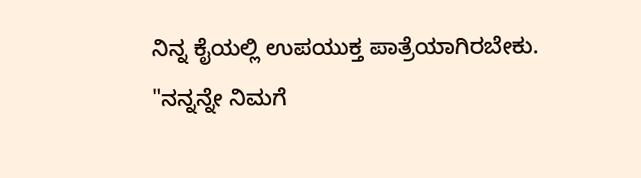ನಿನ್ನ ಕೈಯಲ್ಲಿ ಉಪಯುಕ್ತ ಪಾತ್ರೆಯಾಗಿರಬೇಕು. "ನನ್ನನ್ನೇ ನಿಮಗೆ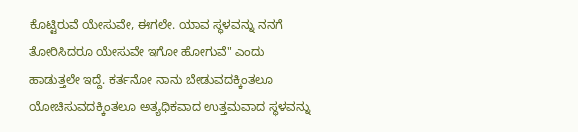ಕೊಟ್ಟಿರುವೆ ಯೇಸುವೇ, ಈಗಲೇ. ಯಾವ ಸ್ಥಳವನ್ನು ನನಗೆ ತೋರಿಸಿದರೂ ಯೇಸುವೇ ಇಗೋ ಹೋಗುವೆ" ಎಂದು ಹಾಡುತ್ತಲೇ ಇದ್ದೆ. ಕರ್ತನೋ ನಾನು ಬೇಡುವದಕ್ಕಿಂತಲೂ ಯೋಚಿಸುವದಕ್ಕಿಂತಲೂ ಅತ್ಯಧಿಕವಾದ ಉತ್ತಮವಾದ ಸ್ಥಳವನ್ನು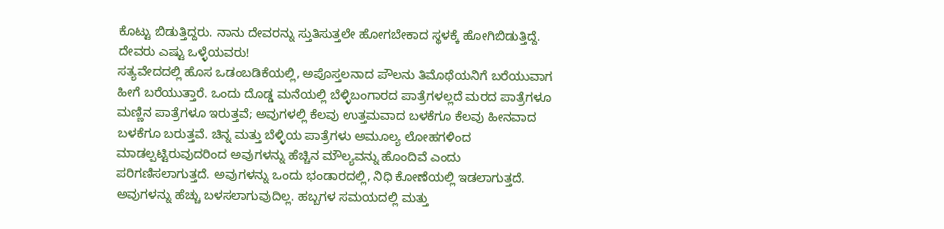ಕೊಟ್ಟು ಬಿಡುತ್ತಿದ್ದರು. ನಾನು ದೇವರನ್ನು ಸ್ತುತಿಸುತ್ತಲೇ ಹೋಗಬೇಕಾದ ಸ್ಥಳಕ್ಕೆ ಹೋಗಿಬಿಡುತ್ತಿದ್ದೆ. ದೇವರು ಎಷ್ಟು ಒಳ್ಳೆಯವರು!
ಸತ್ಯವೇದದಲ್ಲಿ ಹೊಸ ಒಡಂಬಡಿಕೆಯಲ್ಲಿ, ಅಪೊಸ್ತಲನಾದ ಪೌಲನು ತಿಮೊಥೆಯನಿಗೆ ಬರೆಯುವಾಗ ಹೀಗೆ ಬರೆಯುತ್ತಾರೆ. ಒಂದು ದೊಡ್ಡ ಮನೆಯಲ್ಲಿ ಬೆಳ್ಳಿಬಂಗಾರದ ಪಾತ್ರೆಗಳಲ್ಲದೆ ಮರದ ಪಾತ್ರೆಗಳೂ ಮಣ್ಣಿನ ಪಾತ್ರೆಗಳೂ ಇರುತ್ತವೆ; ಅವುಗಳಲ್ಲಿ ಕೆಲವು ಉತ್ತಮವಾದ ಬಳಕೆಗೂ ಕೆಲವು ಹೀನವಾದ ಬಳಕೆಗೂ ಬರುತ್ತವೆ. ಚಿನ್ನ ಮತ್ತು ಬೆಳ್ಳಿಯ ಪಾತ್ರೆಗಳು ಅಮೂಲ್ಯ ಲೋಹಗಳಿಂದ ಮಾಡಲ್ಪಟ್ಟಿರುವುದರಿಂದ ಅವುಗಳನ್ನು ಹೆಚ್ಚಿನ ಮೌಲ್ಯವನ್ನು ಹೊಂದಿವೆ ಎಂದು ಪರಿಗಣಿಸಲಾಗುತ್ತದೆ. ಅವುಗಳನ್ನು ಒಂದು ಭಂಡಾರದಲ್ಲಿ, ನಿಧಿ ಕೋಣೆಯಲ್ಲಿ ಇಡಲಾಗುತ್ತದೆ. ಅವುಗಳನ್ನು ಹೆಚ್ಚು ಬಳಸಲಾಗುವುದಿಲ್ಲ. ಹಬ್ಬಗಳ ಸಮಯದಲ್ಲಿ ಮತ್ತು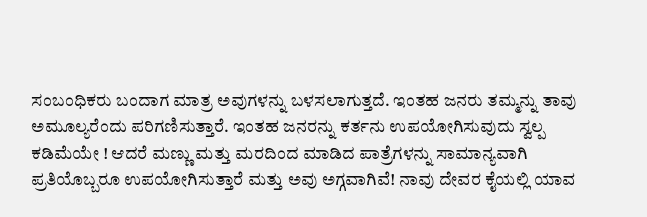ಸಂಬಂಧಿಕರು ಬಂದಾಗ ಮಾತ್ರ ಅವುಗಳನ್ನು ಬಳಸಲಾಗುತ್ತದೆ. ಇಂತಹ ಜನರು ತಮ್ಮನ್ನು ತಾವು ಅಮೂಲ್ಯರೆಂದು ಪರಿಗಣಿಸುತ್ತಾರೆ. ಇಂತಹ ಜನರನ್ನು ಕರ್ತನು ಉಪಯೋಗಿಸುವುದು ಸ್ವಲ್ಪ ಕಡಿಮೆಯೇ ! ಆದರೆ ಮಣ್ಣು ಮತ್ತು ಮರದಿಂದ ಮಾಡಿದ ಪಾತ್ರೆಗಳನ್ನು ಸಾಮಾನ್ಯವಾಗಿ ಪ್ರತಿಯೊಬ್ಬರೂ ಉಪಯೋಗಿಸುತ್ತಾರೆ ಮತ್ತು ಅವು ಅಗ್ಗವಾಗಿವೆ! ನಾವು ದೇವರ ಕೈಯಲ್ಲಿ ಯಾವ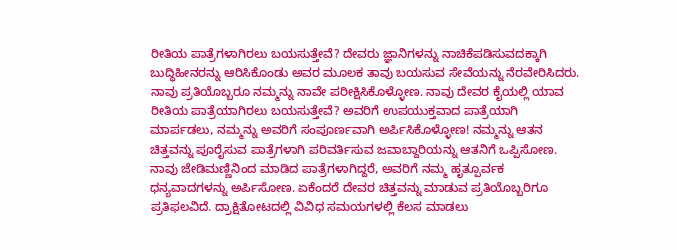ರೀತಿಯ ಪಾತ್ರೆಗಳಾಗಿರಲು ಬಯಸುತ್ತೇವೆ? ದೇವರು ಜ್ಞಾನಿಗಳನ್ನು ನಾಚಿಕೆಪಡಿಸುವದಕ್ಕಾಗಿ ಬುದ್ಧಿಹೀನರನ್ನು ಆರಿಸಿಕೊಂಡು ಅವರ ಮೂಲಕ ತಾವು ಬಯಸುವ ಸೇವೆಯನ್ನು ನೆರವೇರಿಸಿದರು.
ನಾವು ಪ್ರತಿಯೊಬ್ಬರೂ ನಮ್ಮನ್ನು ನಾವೇ ಪರೀಕ್ಷಿಸಿಕೊಳ್ಳೋಣ. ನಾವು ದೇವರ ಕೈಯಲ್ಲಿ ಯಾವ ರೀತಿಯ ಪಾತ್ರೆಯಾಗಿರಲು ಬಯಸುತ್ತೇವೆ? ಅವರಿಗೆ ಉಪಯುಕ್ತವಾದ ಪಾತ್ರೆಯಾಗಿ ಮಾರ್ಪಡಲು, ನಮ್ಮನ್ನು ಅವರಿಗೆ ಸಂಪೂರ್ಣವಾಗಿ ಅರ್ಪಿಸಿಕೊಳ್ಳೋಣ! ನಮ್ಮನ್ನು ಆತನ ಚಿತ್ತವನ್ನು ಪೂರೈಸುವ ಪಾತ್ರೆಗಳಾಗಿ ಪರಿವರ್ತಿಸುವ ಜವಾಬ್ದಾರಿಯನ್ನು ಆತನಿಗೆ ಒಪ್ಪಿಸೋಣ. ನಾವು ಜೇಡಿಮಣ್ಣಿನಿಂದ ಮಾಡಿದ ಪಾತ್ರೆಗಳಾಗಿದ್ದರೆ, ಅವರಿಗೆ ನಮ್ಮ ಹೃತ್ಪೂರ್ವಕ ಧನ್ಯವಾದಗಳನ್ನು ಅರ್ಪಿಸೋಣ. ಏಕೆಂದರೆ ದೇವರ ಚಿತ್ತವನ್ನು ಮಾಡುವ ಪ್ರತಿಯೊಬ್ಬರಿಗೂ ಪ್ರತಿಫಲವಿದೆ. ದ್ರಾಕ್ಷಿತೋಟದಲ್ಲಿ ವಿವಿಧ ಸಮಯಗಳಲ್ಲಿ ಕೆಲಸ ಮಾಡಲು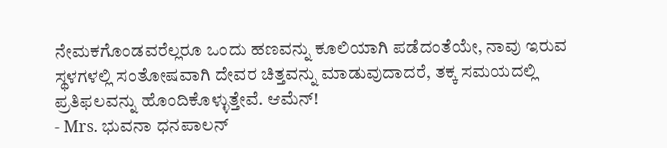ನೇಮಕಗೊಂಡವರೆಲ್ಲರೂ ಒಂದು ಹಣವನ್ನು ಕೂಲಿಯಾಗಿ ಪಡೆದಂತೆಯೇ, ನಾವು ಇರುವ ಸ್ಥಳಗಳಲ್ಲಿ ಸಂತೋಷವಾಗಿ ದೇವರ ಚಿತ್ತವನ್ನು ಮಾಡುವುದಾದರೆ, ತಕ್ಕ ಸಮಯದಲ್ಲಿ ಪ್ರತಿಫಲವನ್ನು ಹೊಂದಿಕೊಳ್ಳುತ್ತೇವೆ. ಆಮೆನ್!
- Mrs. ಭುವನಾ ಧನಪಾಲನ್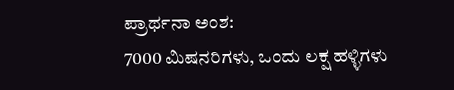ಪ್ರಾರ್ಥನಾ ಅಂಶ:
7000 ಮಿಷನರಿಗಳು, ಒಂದು ಲಕ್ಷ ಹಳ್ಳಿಗಳು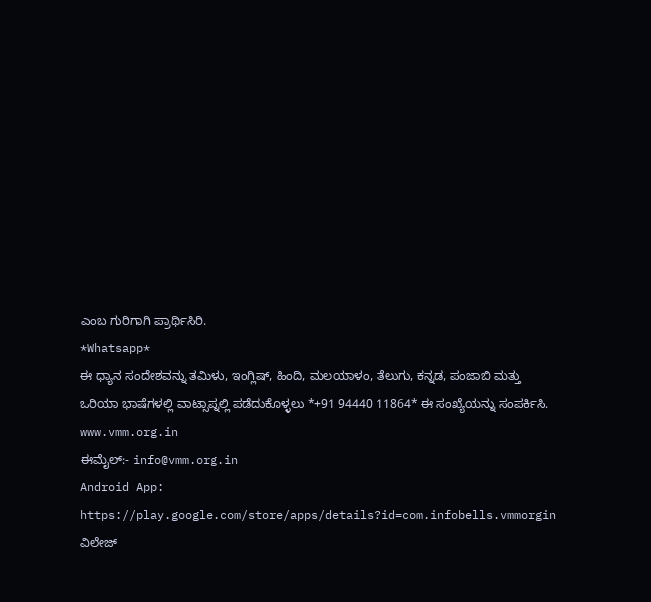ಎಂಬ ಗುರಿಗಾಗಿ ಪ್ರಾರ್ಥಿಸಿರಿ.
*Whatsapp*
ಈ ಧ್ಯಾನ ಸಂದೇಶವನ್ನು ತಮಿಳು, ಇಂಗ್ಲಿಷ್, ಹಿಂದಿ, ಮಲಯಾಳಂ, ತೆಲುಗು, ಕನ್ನಡ, ಪಂಜಾಬಿ ಮತ್ತು ಒರಿಯಾ ಭಾಷೆಗಳಲ್ಲಿ ವಾಟ್ಸಾಪ್ನಲ್ಲಿ ಪಡೆದುಕೊಳ್ಳಲು *+91 94440 11864* ಈ ಸಂಖ್ಯೆಯನ್ನು ಸಂಪರ್ಕಿಸಿ.
www.vmm.org.in
ಈಮೈಲ್:- info@vmm.org.in
Android App: https://play.google.com/store/apps/details?id=com.infobells.vmmorgin
ವಿಲೇಜ್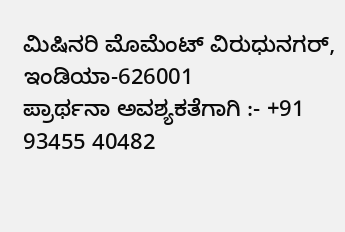ಮಿಷಿನರಿ ಮೊಮೆಂಟ್ ವಿರುಧುನಗರ್, ಇಂಡಿಯಾ-626001
ಪ್ರಾರ್ಥನಾ ಅವಶ್ಯಕತೆಗಾಗಿ :- +91 93455 40482